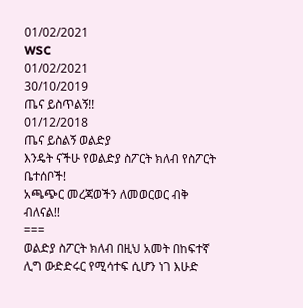01/02/2021
WSC
01/02/2021
30/10/2019
ጤና ይስጥልኝ!!
01/12/2018
ጤና ይስልኝ ወልድያ
እንዴት ናችሁ የወልድያ ስፖርት ክለብ የስፖርት ቤተሰቦች!
አጫጭር መረጃወችን ለመወርወር ብቅ ብለናል!!
===
ወልድያ ስፖርት ክለብ በዚህ አመት በከፍተኛ ሊግ ውድድሩር የሚሳተፍ ሲሆን ነገ እሁድ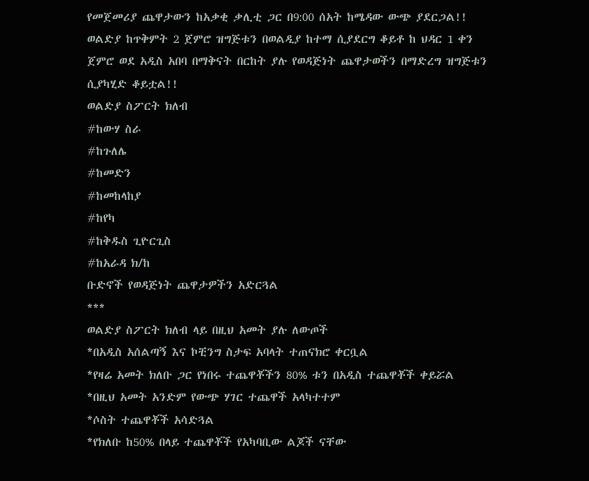የመጀመሪያ ጨዋታውን ከአቃቂ ቃሊቲ ጋር በ9:00 ሰአት ከሜዳው ውጭ ያደርጋል!!
ወልድያ ከጥቅምት 2 ጀምሮ ዝግጅቱን በወልዲያ ከተማ ሲያደርግ ቆይቶ ከ ህዳር 1 ቀን ጀምሮ ወደ አዲስ አበባ በማቅናት በርከት ያሉ የወዳጅነት ጨዋታወችን በማድረግ ዝግጅቱን ሲያካሂድ ቆይቷል!!
ወልድያ ስፖርት ክለብ
#ከውሃ ስራ
#ከጉለሌ
#ከመድን
#ከመከላከያ
#ከየካ
#ከቅዱስ ጊዮርጊስ
#ከአራዳ ክ/ከ
ቡድኖች የወዳጅነት ጨዋታዎችን አድርጓል
***
ወልድያ ስፖርት ክለብ ላይ በዚህ አመት ያሉ ለውጦች
*በአዲስ አሰልጣኝ እና ኮቺንግ ስታፍ አባላት ተጠናክሮ ቀርቧል
*የዛሬ አመት ክለቡ ጋር የነበሩ ተጨዋቾችን 80% ቱን በአዲስ ተጨዋቾች ቀይሯል
*በዚህ አመት አንድም የውጭ ሃገር ተጨዋች አላካተተም
*ሶስት ተጨዋቾች አሳድጓል
*የክለቡ ከ50% በላይ ተጨዋቾች የአካባቢው ልጆች ናቸው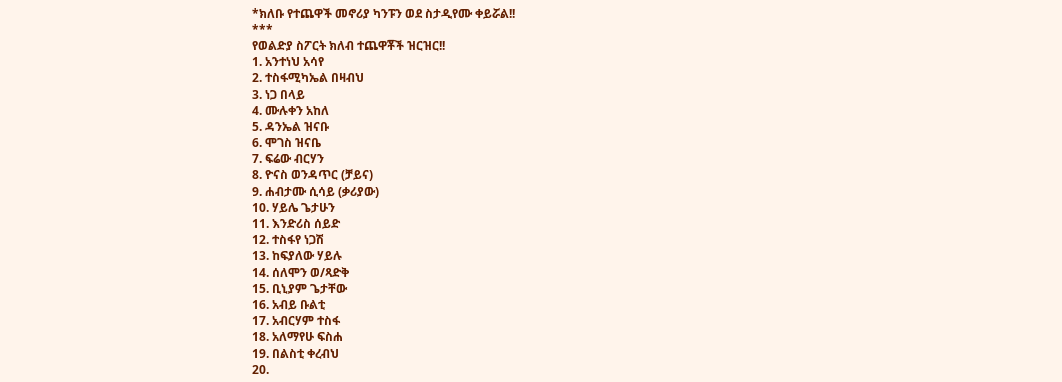*ክለቡ የተጨዋች መኖሪያ ካንፑን ወደ ስታዲየሙ ቀይሯል!!
***
የወልድያ ስፖርት ክለብ ተጨዋቾች ዝርዝር!!
1. አንተነህ አሳየ
2. ተስፋሚካኤል በዛብህ
3. ነጋ በላይ
4. ሙሉቀን አከለ
5. ዳንኤል ዝናቡ
6. ሞገስ ዝናቤ
7. ፍሬው ብርሃን
8. ዮናስ ወንዳጥር (ቻይና)
9. ሐብታሙ ሲሳይ (ቃሪያው)
10. ሃይሌ ጌታሁን
11. እንድሪስ ሰይድ
12. ተስፋየ ነጋሽ
13. ከፍያለው ሃይሉ
14. ሰለሞን ወ/ጻድቅ
15. ቢኒያም ጌታቸው
16. አብይ ቡልቲ
17. አብርሃም ተስፋ
18. አለማየሁ ፍስሐ
19. በልስቲ ቀረብህ
20.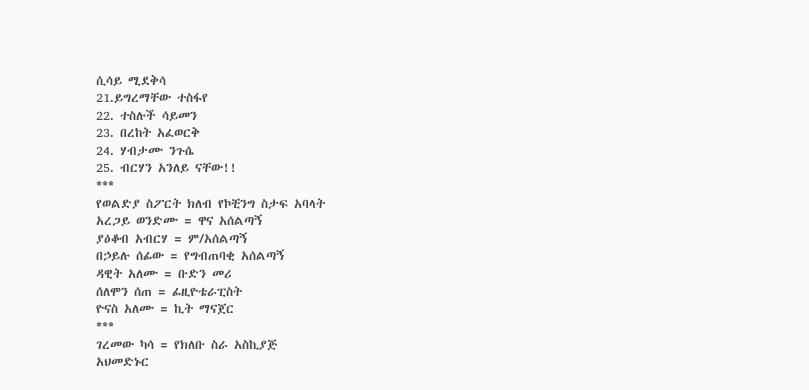ሲሳይ ሚደቅሳ
21.ይግረማቸው ተስፋየ
22. ተስሉች ሳይመን
23. በረከት አፈወርቅ
24. ሃብታሙ ንጉሴ
25. ብርሃን አንለይ ናቸው!!
***
የወልድያ ስፖርት ክለብ የኮቺንግ ስታፍ አባላት
አረጋይ ወንድሙ = ዋና አሰልጣኝ
ያዕቆብ አብርሃ = ም/አሰልጣኝ
በኃይሉ ሰፊው = የግብጠባቂ አሰልጣኝ
ዳዊት አለሙ = ቡድን መሪ
ሰለሞን ሰጠ = ፊዚዮቴራፒስት
ዮናስ አለሙ = ኪት ማናጀር
***
ገረመው ካሳ = የክለቡ ስራ አስኪያጅ
አህመድኑር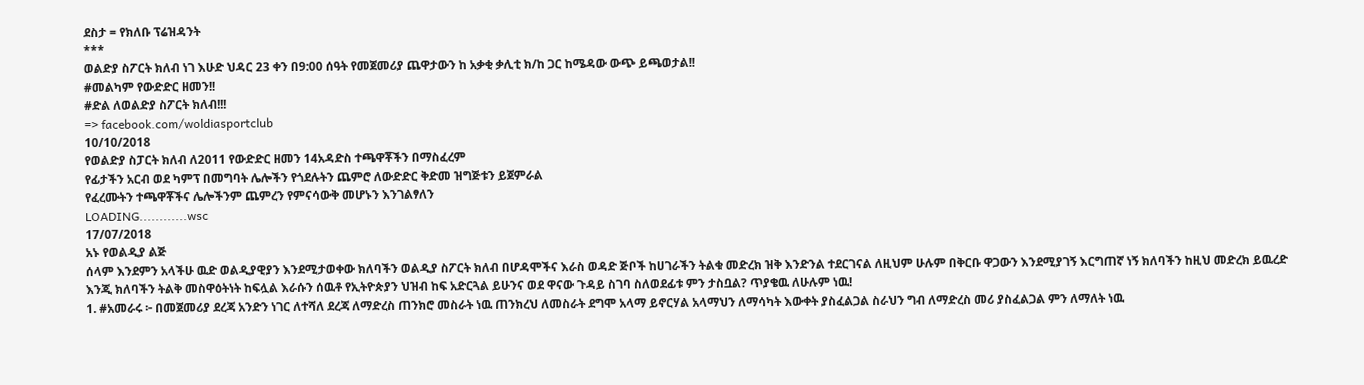ደስታ = የክለቡ ፕሬዝዳንት
***
ወልድያ ስፖርት ክለብ ነገ እሁድ ህዳር 23 ቀን በ9:00 ሰዓት የመጀመሪያ ጨዋታውን ከ አቃቂ ቃሊቲ ክ/ከ ጋር ከሜዳው ውጭ ይጫወታል!!
#መልካም የውድድር ዘመን!!
#ድል ለወልድያ ስፖርት ክለብ!!!
=> facebook.com/woldiasportclub
10/10/2018
የወልድያ ስፓርት ክለብ ለ2011 የውድድር ዘመን 14አዳድስ ተጫዋቾችን በማስፈረም
የፊታችን አርብ ወደ ካምፕ በመግባት ሌሎችን የጎደሉትን ጨምሮ ለውድድር ቅድመ ዝግጅቱን ይጀምራል
የፈረሙትን ተጫዋቾችና ሌሎችንም ጨምረን የምናሳውቅ መሆኑን እንገልፃለን
LOADING............wsc
17/07/2018
አኑ የወልዲያ ልጅ
ሰላም እንደምን አላችሁ ዉድ ወልዲያዊያን እንደሚታወቀው ክለባችን ወልዲያ ስፖርት ክለብ በሆዳሞችና እራስ ወዳድ ጅቦች ከሀገራችን ትልቁ መድረክ ዝቅ እንድንል ተደርገናል ለዚህም ሁሉም በቅርቡ ዋጋውን እንደሚያገኝ እርግጠኛ ነኝ ክለባችን ከዚህ መድረክ ይዉረድ እንጂ ክለባችን ትልቅ መስዋዕትነት ከፍሏል እራሱን ሰዉቶ የኢትዮጵያን ህዝብ ከፍ አድርጓል ይሁንና ወደ ዋናው ጉዳይ ስገባ ስለወደፊቱ ምን ታስቧል? ጥያቄዉ ለሁሉም ነዉ!
1. #አመራሩ ፦ በመጀመሪያ ደረጃ አንድን ነገር ለተሻለ ደረጃ ለማድረስ ጠንክሮ መስራት ነዉ ጠንክረህ ለመስራት ደግሞ አላማ ይኖርሃል አላማህን ለማሳካት እውቀት ያስፈልጋል ስራህን ግብ ለማድረስ መሪ ያስፈልጋል ምን ለማለት ነዉ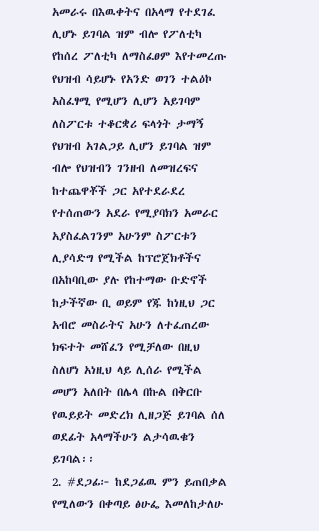አመራሩ በእዉቀትና በአላማ የተደገፈ ሊሆኑ ይገባል ዝም ብሎ የፖለቲካ የከሰረ ፖለቲካ ለማስፈፀም እየተመረጡ የህዝብ ሳይሆኑ የአንድ ወገን ተልዕኮ አስፈፃሚ የሚሆን ሊሆን አይገባም ለስፖርቱ ተቆርቋሪ ፍላጎት ታማኝ የህዝብ አገልጋይ ሊሆን ይገባል ዝም ብሎ የህዝብን ገንዘብ ለመዝረፍና ከተጨዋቾች ጋር አየተደራደረ የተሰጠውን አደራ የሚያባክን አመራር አያስፈልገንም አሁንም ስፖርቱን ሊያሳድግ የሚችል ከፕሮጀክቶችና በአከባቢው ያሉ የከተማው ቡድኖች ከታችኛው ቢ ወይም የጁ ከነዚህ ጋር አብሮ መስራትና አሁን ለተፈጠረው ክፍተት መሸፈን የሚቻለው በዚህ ስለሆነ አነዚህ ላይ ሊሰራ የሚችል መሆን አለበት በሌላ በኩል በቅርቡ የዉይይት መድረክ ሊዘጋጅ ይገባል ሰለ ወደፊት አላማችሁን ልታሳዉቁን ይገባል፡፡
2. #ደጋፊ፦ ከደጋፊዉ ምን ይጠበቃል የሚለውን በቀጣይ ፅሁፌ እመለከታለሁ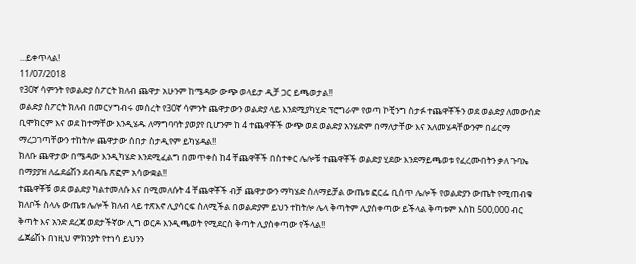...ይቀጥላል!
11/07/2018
የ30ኛ ሳምንት የወልድያ ስፖርት ክለብ ጨዋታ አሁንም ከሜዳው ውጭ ወላይታ ዲቻ ጋር ይጫወታል!!
ወልድያ ስፖርት ክለብ በመርሃግብሩ መሰረት የ30ኛ ሳምንት ጨዋታውን ወልድያ ላይ እንደሚያካሂድ ፕሮግራም የወጣ ኮቺንግ ስታፉ ተጨዋቾችን ወደ ወልድያ ለመውሰድ ቢሞክርም እና ወደ ከተማቸው እንዲሄዱ ለማግባባት ያወያየ ቢሆንም ከ 4 ተጨዋቾች ውጭ ወደ ወልድያ አንሄድም በማለታቸው እና አለመሄዳቸውንም በፊርማ ማረጋገጣቸውን ተከትሎ ጨዋታው ሰበታ ስታዲየም ይካሄዳል!!
ክለቡ ጨዋታው በሜዳው እንዲካሄድ እንደሚፈልግ በመጥቀስ ከ4 ቸጨዋቾች በስተቀር ሌሎቹ ተጨዋቾች ወልድያ ሂደው እንደማይጫወቱ የፈረሙበትን ቃለ ጉባኤ በማያያዝ ለፌደሬሽን ደብዳቤ ጽፎም አሳውቋል!!
ተጨዋቾቹ ወደ ወልድያ ካልተመለሱ እና በሚመለሱት 4 ቸጨዋቾች ብቻ ጨዋታውን ማካሄድ ስለማይቻል ውጤቱ ፎርፌ ቢሰጥ ሌሎች የወልድያን ውጤት የሚጠብቁ ክለቦች ስላሉ ውጤቱ ሌሎች ክለብ ላይ ተጽእኖ ሊያሳርፍ ስለሚችል በወልድያም ይህን ተከትሎ ሌላ ቅጣትም ሊያስቀጣው ይችላል ቅጣቱም እስከ 500,000 ብር ቅጣት እና አንድ ደረጃ ወደታችኛው ሊግ ወርዶ እንዲጫወት የሚደርስ ቅጣት ሊያስቀጣው የችላል!!
ፌጀሬሽኑ በነዚህ ምክንያት የተነሳ ይህንን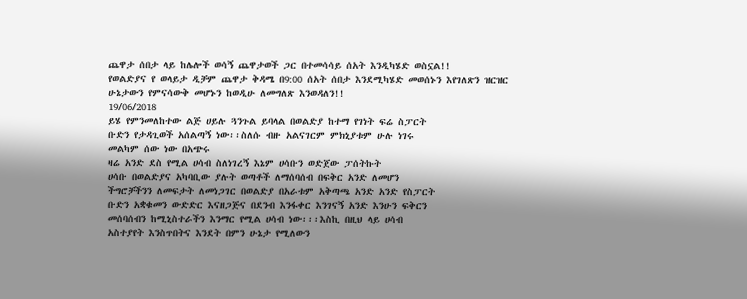ጨዋታ ሰበታ ላይ ከሌሎች ወሳኝ ጨዋታወች ጋር በተመሳሳይ ሰአት እንዲካሄድ ወስኗል!!
የወልድያና የ ወላይታ ዲቻም ጨዋታ ቅዳሜ በ9:00 ሰአት ሰበታ እንደሚካሄድ መወሰኑን እየገለጽን ዝርዝር ሁኔታውን የምናሳውቅ መሆኑን ከወዲሁ ለመግለጽ እንወዳለን!!
19/06/2018
ይሄ የምንመለከተው ልጅ ሀይሉ ጓንጉል ይባላል በወልድያ ከተማ የገነት ፍሬ ስፓርት
ቡድን የታዳጊወች አሰልጣኝ ነው፡፡ስለሱ ብዙ አልናገርም ምክኒያቱም ሁሉ ነገሩ
መልካም ሰው ነው በአጭሩ
ዛሬ አንድ ደስ የሚል ሀሳብ ስለነገረኝ እኔም ሀሳቡን ወድጀው ፓሰትኩት
ሀሳቡ በወልድያና አካባቢው ያሉት ወጣቶች ለማሰባሰብ በፍቅር አንድ ለመሆን
ችግሮቻችንን ለመፍታት ለመነጋገር በወልድያ በአራቱም አቅጣጫ አንድ አንድ የስፓርት
ቡድን አቋቁመን ውድድር እናዘጋጅና በደንብ እንፋቀር እንገናኝ አንድ እንሁን ፍቅርን
መሰባሰብን ከሚኒስተራችን እንማር የሚል ሀሳብ ነው፡፡፡እስኪ በዚህ ላይ ሀሳብ
አስተያየት እንስጥበትና እንደት በምን ሁኔታ የሚለውን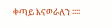ቀጣይ እናወራለን ፡፡፡፡